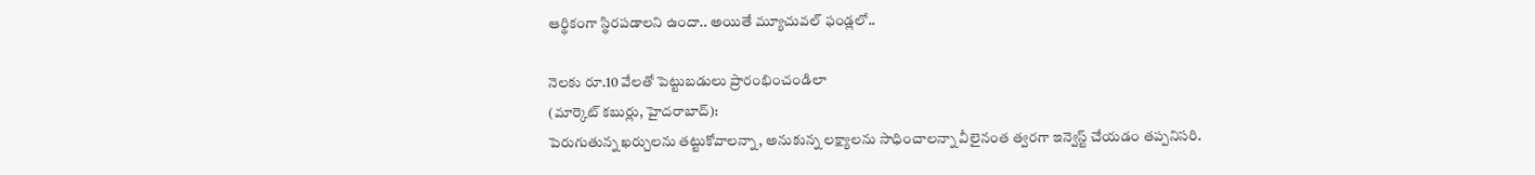ఆర్థికంగా స్థిరపడాలని ఉందా.. అయితే మ్యూచువల్‌ ఫండ్లలో..

నెలకు రూ.10 వేలతో పెట్టుబడులు ప్రారంభించండిలా
(మార్కెట్‌ కబుర్లు, హైదరాబాద్‌):
పెరుగుతున్న ఖర్చులను తట్టుకోవాలన్నా, అనుకున్న లక్ష్యాలను సాధించాలన్నా వీలైనంత త్వరగా ఇన్వెస్ట్‌ చేయడం తప్పనిసరి.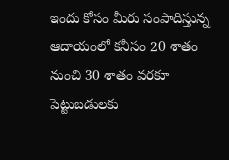ఇందు కోసం మీరు సంపాదిస్తున్న ఆదాయంలో కనీసం 20 శాతం నుంచి 30 శాతం వరకూ పెట్టుబడులకు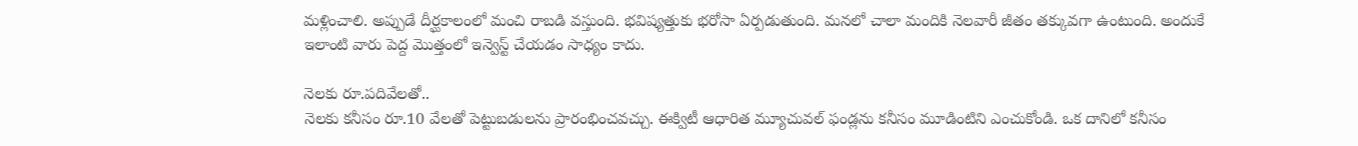మళ్లించాలి. అప్పుడే దీర్ఘకాలంలో మంచి రాబడి వస్తుంది. భవిష్యత్తుకు భరోసా ఏర్పడుతుంది. మనలో చాలా మందికి నెలవారీ జీతం తక్కువగా ఉంటుంది. అందుకే ఇలాంటి వారు పెద్ద మొత్తంలో ఇన్వెస్ట్‌ చేయడం సాధ్యం కాదు.

నెలకు రూ.పదివేలతో..
నెలకు కనీసం రూ.10 వేలతో పెట్టుబడులను ప్రారంభించవచ్చు. ఈక్విటీ ఆధారిత మ్యూచువల్‌ ఫండ్లను కనీసం మూడింటిని ఎంచుకోండి. ఒక దానిలో కనీసం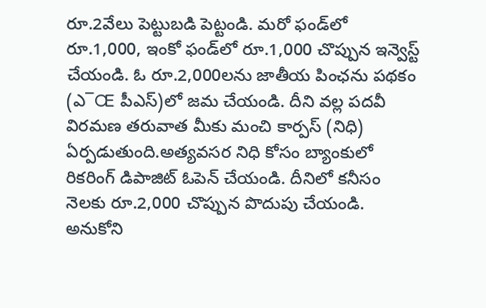రూ.2వేలు పెట్టుబడి పెట్టండి. మరో ఫండ్‌లో రూ.1,000, ఇంకో ఫండ్‌లో రూ.1,000 చొప్పున ఇన్వెస్ట్‌ చేయండి. ఓ రూ.2,000లను జాతీయ పింఛను పథకం (ఎ¯Œ పీఎస్‌)లో జమ చేయండి. దీని వల్ల పదవీ విరమణ తరువాత మీకు మంచి కార్పస్‌ (నిధి) ఏర్పడుతుంది.అత్యవసర నిధి కోసం బ్యాంకులో రికరింగ్‌ డిపాజిట్‌ ఓపెన్‌ చేయండి. దీనిలో కనీసం నెలకు రూ.2,000 చొప్పున పొదుపు చేయండి. అనుకోని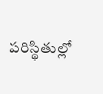పరిస్థితుల్లో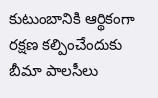కుటుంబానికి ఆర్థికంగా రక్షణ కల్పించేందుకు బీమా పాలసీలు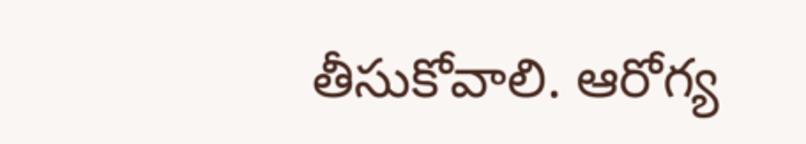తీసుకోవాలి. ఆరోగ్య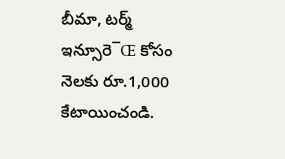బీమా, టర్మ్‌ ఇన్సూరె¯Œ కోసం నెలకు రూ.1,000 కేటాయించండి.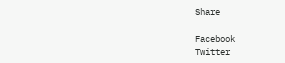Share

Facebook
Twitter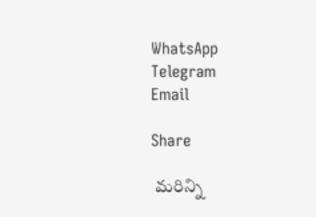WhatsApp
Telegram
Email

Share

 మరిన్ని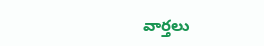వార్తలు